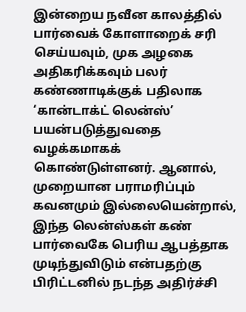இன்றைய நவீன காலத்தில் பார்வைக் கோளாறைக் சரி செய்யவும், முக அழகை அதிகரிக்கவும் பலர் கண்ணாடிக்குக் பதிலாக ‘கான்டாக்ட் லென்ஸ்’ பயன்படுத்துவதை வழக்கமாகக் கொண்டுள்ளனர். ஆனால், முறையான பராமரிப்பும் கவனமும் இல்லையென்றால், இந்த லென்ஸ்கள் கண் பார்வைகே பெரிய ஆபத்தாக முடிந்துவிடும் என்பதற்கு பிரிட்டனில் நடந்த அதிர்ச்சி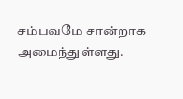சம்பவமே சான்றாக அமைந்துள்ளது.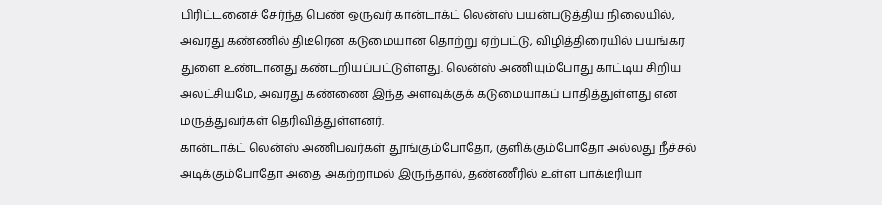பிரிட்டனைச் சேர்ந்த பெண் ஒருவர் கான்டாக்ட் லென்ஸ் பயன்படுத்திய நிலையில், அவரது கண்ணில் திடீரென கடுமையான தொற்று ஏற்பட்டு, விழித்திரையில் பயங்கர துளை உண்டானது கண்டறியப்பட்டுள்ளது. லென்ஸ் அணியும்போது காட்டிய சிறிய அலட்சியமே, அவரது கண்ணை இந்த அளவுக்குக் கடுமையாகப் பாதித்துள்ளது என மருத்துவர்கள் தெரிவித்துள்ளனர்.
கான்டாக்ட் லென்ஸ் அணிபவர்கள் தூங்கும்போதோ, குளிக்கும்போதோ அல்லது நீச்சல் அடிக்கும்போதோ அதை அகற்றாமல் இருந்தால், தண்ணீரில் உள்ள பாக்டீரியா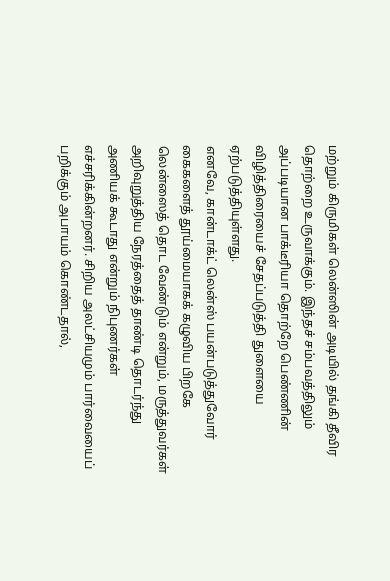மற்றும் கிருமிகள் லென்ஸின் அடியில் தங்கி தீவிர தொற்றை உருவாக்கும். இந்தச் சம்பவத்திலும் அப்படியான பாக்டீரியா தொற்றே பெண்ணின் விழித்திரையைச் சேதப்படுத்தி துளையை ஏற்படுத்தியுள்ளது.
எனவே, கான்டாக்ட் லென்ஸ் பயன்படுத்துவோர் கைகளைத் தூய்மையாகக் கழுவிய பிறகே லென்ஸைத் தொட வேண்டும் என்றும், மருத்துவர்கள் அறிவுறுத்திய நேரத்தைத் தாண்டி தொடர்ந்து அணியக் கூடாது என்றும் நிபுணர்கள் எச்சரிக்கின்றனர். சிறிய அலட்சியமும் பார்வையைப் பறிக்கும் அபாயம் கொண்டதால்,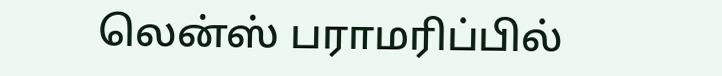லென்ஸ் பராமரிப்பில்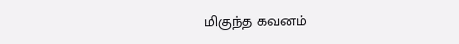மிகுந்த கவனம்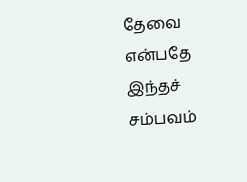தேவை என்பதே இந்தச் சம்பவம்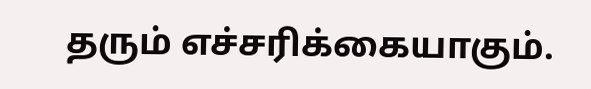தரும் எச்சரிக்கையாகும்.